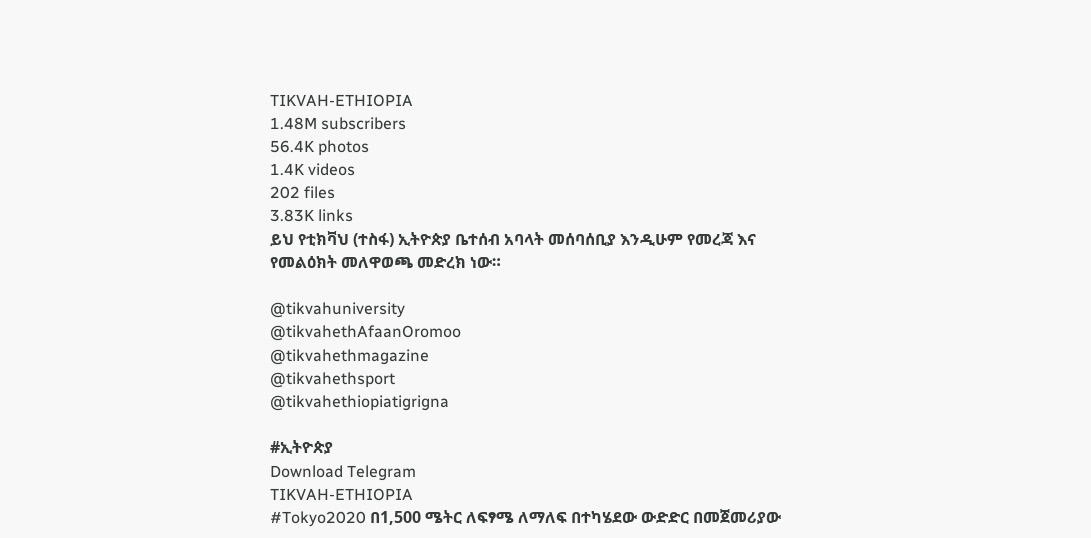TIKVAH-ETHIOPIA
1.48M subscribers
56.4K photos
1.4K videos
202 files
3.83K links
ይህ የቲክቫህ (ተስፋ) ኢትዮጵያ ቤተሰብ አባላት መሰባሰቢያ እንዲሁም የመረጃ እና የመልዕክት መለዋወጫ መድረክ ነው።

@tikvahuniversity
@tikvahethAfaanOromoo
@tikvahethmagazine
@tikvahethsport
@tikvahethiopiatigrigna

#ኢትዮጵያ
Download Telegram
TIKVAH-ETHIOPIA
#Tokyo2020 በ1,500 ሜትር ለፍፃሜ ለማለፍ በተካሄደው ውድድር በመጀመሪያው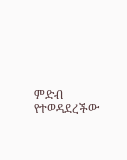ምድብ የተወዳደረችው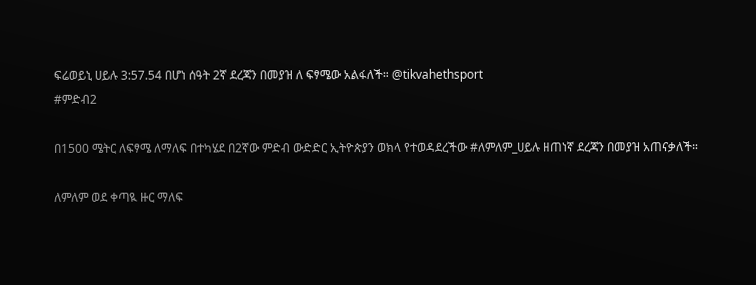ፍሬወይኒ ሀይሉ 3:57.54 በሆነ ሰዓት 2ኛ ደረጃን በመያዝ ለ ፍፃሜው አልፋለች። @tikvahethsport
#ምድብ2

በ1500 ሜትር ለፍፃሜ ለማለፍ በተካሄደ በ2ኛው ምድብ ውድድር ኢትዮጵያን ወክላ የተወዳደረችው #ለምለም_ሀይሉ ዘጠነኛ ደረጃን በመያዝ አጠናቃለች።

ለምለም ወደ ቀጣዪ ዙር ማለፍ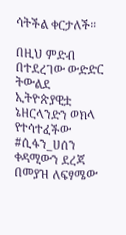ሳትችል ቀርታለች።

በዚህ ምድብ በተደረገው ውድድር ትውልደ ኢትዮጵያዊቷ ኔዘርላንድን ወክላ የተሳተፈችው #ሲፋን_ሀሰን ቀዳሚውን ደረጃ በመያዝ ለፍፃሜው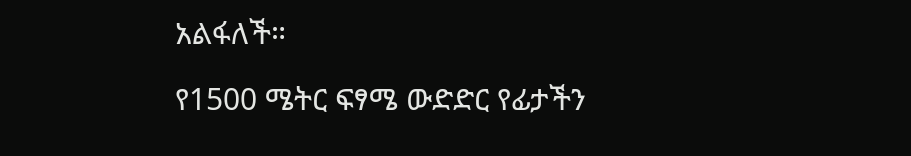አልፋለች።

የ1500 ሜትር ፍፃሜ ውድድር የፊታችን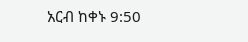አርብ ከቀኑ 9:50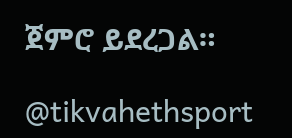ጀምሮ ይደረጋል።

@tikvahethsport